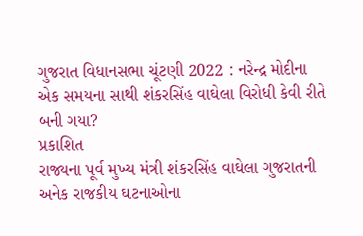ગુજરાત વિધાનસભા ચૂંટણી 2022 : નરેન્દ્ર મોદીના એક સમયના સાથી શંકરસિંહ વાઘેલા વિરોધી કેવી રીતે બની ગયા?
પ્રકાશિત
રાજ્યના પૂર્વ મુખ્ય મંત્રી શંકરસિંહ વાઘેલા ગુજરાતની અનેક રાજકીય ઘટનાઓના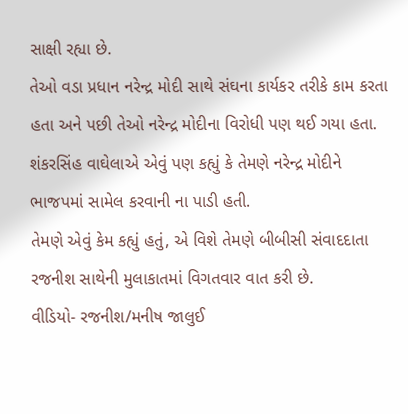સાક્ષી રહ્યા છે.
તેઓ વડા પ્રધાન નરેન્દ્ર મોદી સાથે સંઘના કાર્યકર તરીકે કામ કરતા હતા અને પછી તેઓ નરેન્દ્ર મોદીના વિરોધી પણ થઈ ગયા હતા.
શંકરસિંહ વાઘેલાએ એવું પણ કહ્યું કે તેમણે નરેન્દ્ર મોદીને ભાજપમાં સામેલ કરવાની ના પાડી હતી.
તેમણે એવું કેમ કહ્યું હતું, એ વિશે તેમણે બીબીસી સંવાદદાતા રજનીશ સાથેની મુલાકાતમાં વિગતવાર વાત કરી છે.
વીડિયો- રજનીશ/મનીષ જાલુઈ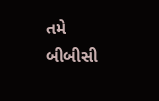તમે બીબીસી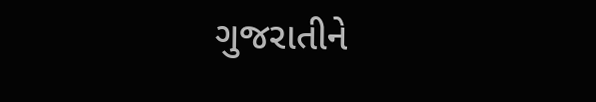ગુજરાતીને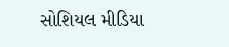સોશિયલ મીડિયા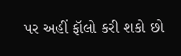પર અહીં ફૉલો કરી શકો છો